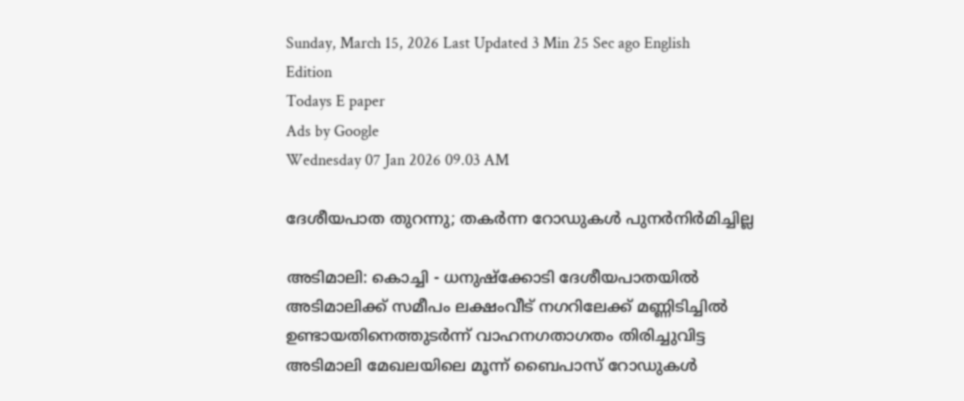Sunday, March 15, 2026 Last Updated 3 Min 25 Sec ago English Edition
Todays E paper
Ads by Google
Wednesday 07 Jan 2026 09.03 AM

ദേശീയപാത തുറന്നു; തകര്‍ന്ന റോഡുകള്‍ പുനര്‍നിര്‍മിച്ചില്ല

അടിമാലി: കൊച്ചി - ധനുഷ്‌ക്കോടി ദേശീയപാതയില്‍ അടിമാലിക്ക്‌ സമീപം ലക്ഷംവീട്‌ നഗറിലേക്ക്‌ മണ്ണിടിച്ചില്‍ ഉണ്ടായതിനെത്തുടര്‍ന്ന്‌ വാഹനഗതാഗതം തിരിച്ചുവിട്ട അടിമാലി മേഖലയിലെ മൂന്ന്‌ ബൈപാസ്‌ റോഡുകള്‍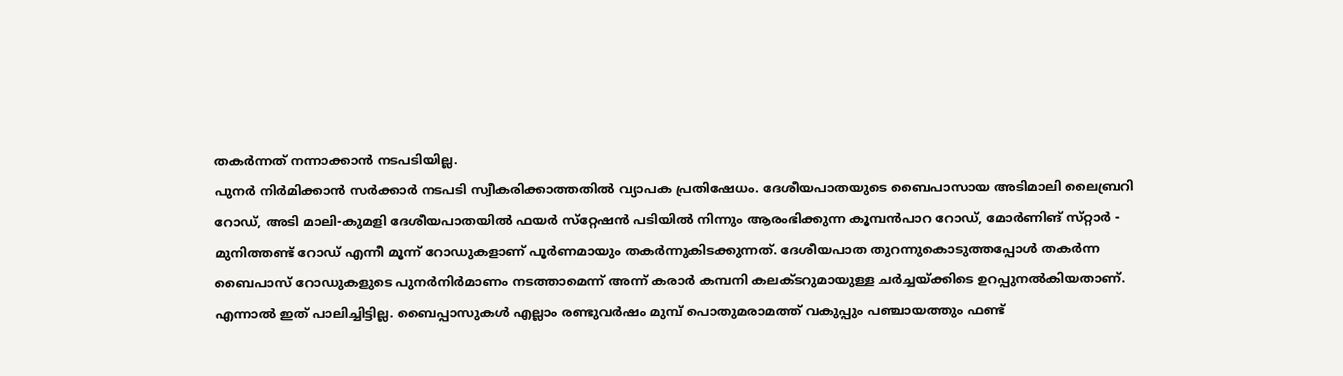തകര്‍ന്നത്‌ നന്നാക്കാന്‍ നടപടിയില്ല.
പുനര്‍ നിര്‍മിക്കാന്‍ സര്‍ക്കാര്‍ നടപടി സ്വീകരിക്കാത്തതില്‍ വ്യാപക പ്രതിഷേധം. ദേശീയപാതയുടെ ബൈപാസായ അടിമാലി ലൈബ്രറി റോഡ്‌, അടി മാലി-കുമളി ദേശീയപാതയില്‍ ഫയര്‍ സ്‌റ്റേഷന്‍ പടിയില്‍ നിന്നും ആരംഭിക്കുന്ന കൂമ്പന്‍പാറ റോഡ്‌, മോര്‍ണിങ്‌ സ്‌റ്റാര്‍ - മുനിത്തണ്ട്‌ റോഡ്‌ എന്നീ മൂന്ന്‌ റോഡുകളാണ്‌ പൂര്‍ണമായും തകര്‍ന്നുകിടക്കുന്നത്‌. ദേശീയപാത തുറന്നുകൊടുത്തപ്പോള്‍ തകര്‍ന്ന ബൈപാസ്‌ റോഡുകളുടെ പുനര്‍നിര്‍മാണം നടത്താമെന്ന്‌ അന്ന്‌ കരാര്‍ കമ്പനി കലക്‌ടറുമായുള്ള ചര്‍ച്ചയ്‌ക്കിടെ ഉറപ്പുനല്‍കിയതാണ്‌. എന്നാല്‍ ഇത്‌ പാലിച്ചിട്ടില്ല. ബൈപ്പാസുകള്‍ എല്ലാം രണ്ടുവര്‍ഷം മുമ്പ്‌ പൊതുമരാമത്ത്‌ വകുപ്പും പഞ്ചായത്തും ഫണ്ട്‌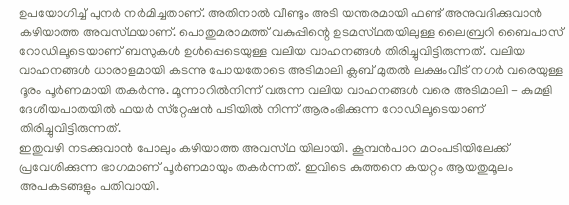ഉപയോഗിച്ച്‌ പുനര്‍ നര്‍മിച്ചതാണ്‌. അതിനാല്‍ വീണ്ടും അടി യന്തരമായി ഫണ്ട്‌ അനുവദിക്കുവാന്‍ കഴിയാത്ത അവസ്‌ഥയാണ്‌. പൊതുമരാമത്ത്‌ വകുപ്പിന്റെ ഉടമസ്‌ഥതയിലുള്ള ലൈബ്രറി ബൈപാസ്‌ റോഡിലൂടെയാണ്‌ ബസുകള്‍ ഉള്‍പ്പെടെയുള്ള വലിയ വാഹനങ്ങള്‍ തിരിച്ചുവിട്ടിരുന്നത്‌. വലിയ വാഹനങ്ങള്‍ ധാരാളമായി കടന്നു പോയതോടെ അടിമാലി ക്ലബ്‌ മുതല്‍ ലക്ഷംവീട്‌ നഗര്‍ വരെയുള്ള ദൂരം പൂര്‍ണമായി തകര്‍ന്നു. മൂന്നാറില്‍നിന്ന്‌ വരുന്ന വലിയ വാഹനങ്ങള്‍ വരെ അടിമാലി - കുമളി ദേശീയപാതയില്‍ ഫയര്‍ സ്‌റ്റേഷന്‍ പടിയില്‍ നിന്ന്‌ ആരംഭിക്കുന്ന റോഡിലൂടെയാണ്‌ തിരിച്ചുവിട്ടിരുന്നത്‌.
ഇതുവഴി നടക്കുവാന്‍ പോലും കഴിയാത്ത അവസ്‌ഥ യിലായി. കൂമ്പന്‍പാറ മഠംപടിയിലേക്ക്‌ പ്രവേശിക്കുന്ന ഭാഗമാണ്‌ പൂര്‍ണമായും തകര്‍ന്നത്‌. ഇവിടെ കുത്തനെ കയറ്റം ആയതുമൂലം അപകടങ്ങളും പതിവായി.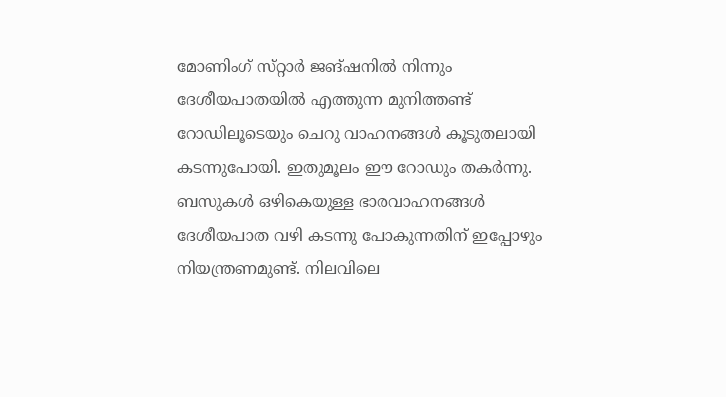മോണിംഗ്‌ സ്‌റ്റാര്‍ ജങ്‌ഷനില്‍ നിന്നും ദേശീയപാതയില്‍ എത്തുന്ന മുനിത്തണ്ട്‌ റോഡിലൂടെയും ചെറു വാഹനങ്ങള്‍ കൂടുതലായി കടന്നുപോയി. ഇതുമൂലം ഈ റോഡും തകര്‍ന്നു.
ബസുകള്‍ ഒഴികെയുള്ള ഭാരവാഹനങ്ങള്‍ ദേശീയപാത വഴി കടന്നു പോകുന്നതിന്‌ ഇപ്പോഴും നിയന്ത്രണമുണ്ട്‌. നിലവിലെ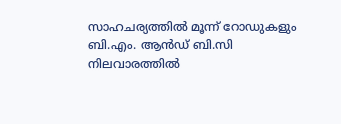സാഹചര്യത്തില്‍ മൂന്ന്‌ റോഡുകളും ബി.എം. ആന്‍ഡ്‌ ബി.സി നിലവാരത്തില്‍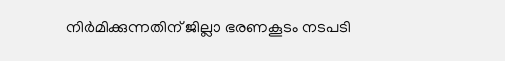നിര്‍മിക്കുന്നതിന്‌ ജില്ലാ ഭരണകൂടം നടപടി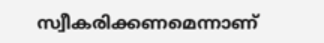സ്വീകരിക്കണമെന്നാണ്‌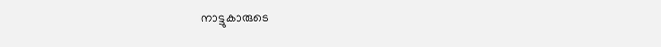നാട്ടുകാരുടെ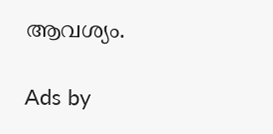ആവശ്യം.

Ads by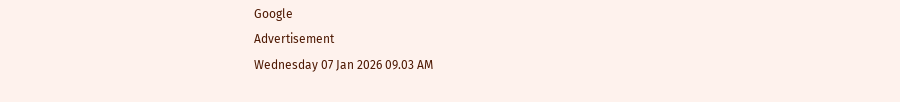Google
Advertisement
Wednesday 07 Jan 2026 09.03 AM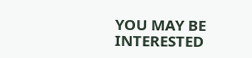YOU MAY BE INTERESTED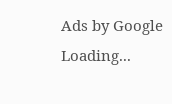Ads by Google
Loading...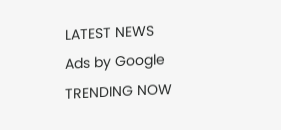LATEST NEWS
Ads by Google
TRENDING NOW